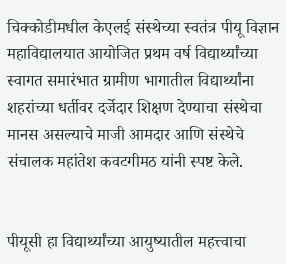चिक्कोडीमधील केएलई संस्थेच्या स्वतंत्र पीयू विज्ञान महाविद्यालयात आयोजित प्रथम वर्ष विद्यार्थ्यांच्या स्वागत समारंभात ग्रामीण भागातील विद्यार्थ्यांना शहरांच्या धर्तीवर दर्जेदार शिक्षण देण्याचा संस्थेचा मानस असल्याचे माजी आमदार आणि संस्थेचे संचालक महांतेश कवटगीमठ यांनी स्पष्ट केले.


पीयूसी हा विद्यार्थ्यांच्या आयुष्यातील महत्त्वाचा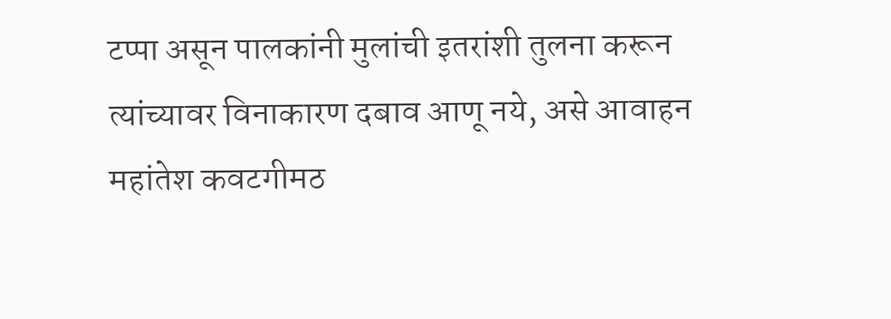टप्पा असून पालकांनी मुलांची इतरांशी तुलना करून त्यांच्यावर विनाकारण दबाव आणू नये, असे आवाहन महांतेश कवटगीमठ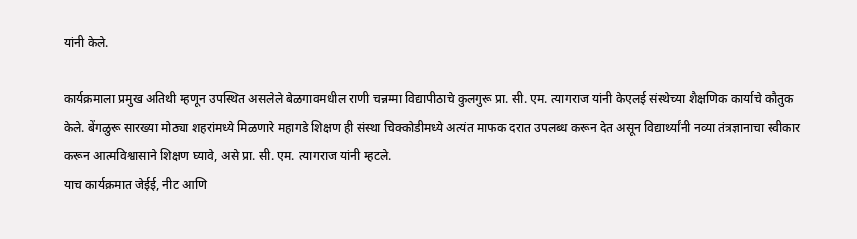यांनी केले.

कार्यक्रमाला प्रमुख अतिथी म्हणून उपस्थित असलेले बेळगावमधील राणी चन्नम्मा विद्यापीठाचे कुलगुरू प्रा. सी. एम. त्यागराज यांनी केएलई संस्थेच्या शैक्षणिक कार्याचे कौतुक केले. बेंगळुरू सारख्या मोठ्या शहरांमध्ये मिळणारे महागडे शिक्षण ही संस्था चिक्कोडीमध्ये अत्यंत माफक दरात उपलब्ध करून देत असून विद्यार्थ्यांनी नव्या तंत्रज्ञानाचा स्वीकार करून आत्मविश्वासाने शिक्षण घ्यावे, असे प्रा. सी. एम. त्यागराज यांनी म्हटले.
याच कार्यक्रमात जेईई, नीट आणि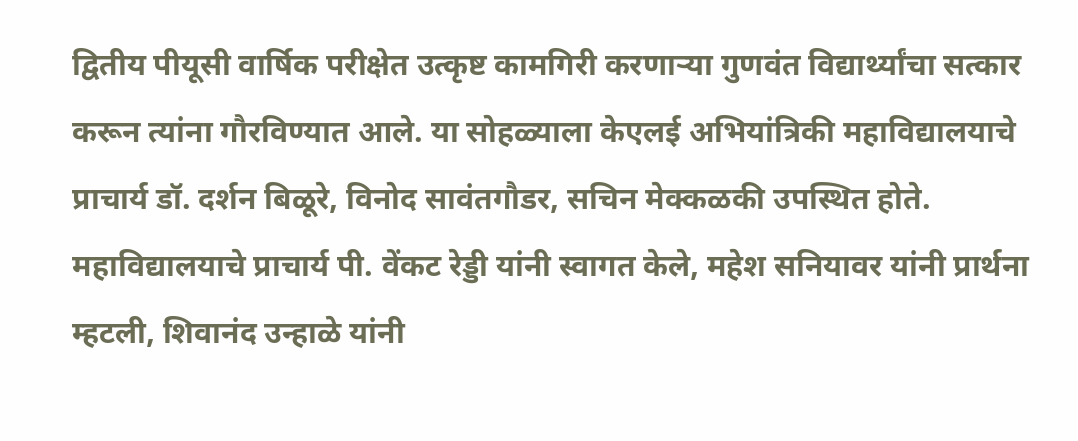द्वितीय पीयूसी वार्षिक परीक्षेत उत्कृष्ट कामगिरी करणाऱ्या गुणवंत विद्यार्थ्यांचा सत्कार करून त्यांना गौरविण्यात आले. या सोहळ्याला केएलई अभियांत्रिकी महाविद्यालयाचे प्राचार्य डॉ. दर्शन बिळूरे, विनोद सावंतगौडर, सचिन मेक्कळकी उपस्थित होते. महाविद्यालयाचे प्राचार्य पी. वेंकट रेड्डी यांनी स्वागत केले, महेश सनियावर यांनी प्रार्थना म्हटली, शिवानंद उन्हाळे यांनी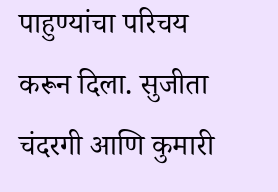पाहुण्यांचा परिचय करून दिला. सुजीता चंदरगी आणि कुमारी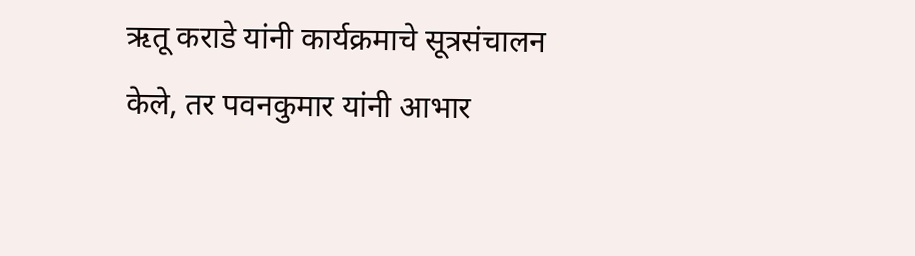ऋतू कराडे यांनी कार्यक्रमाचे सूत्रसंचालन केले, तर पवनकुमार यांनी आभार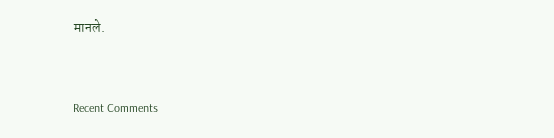मानले.


Recent Comments